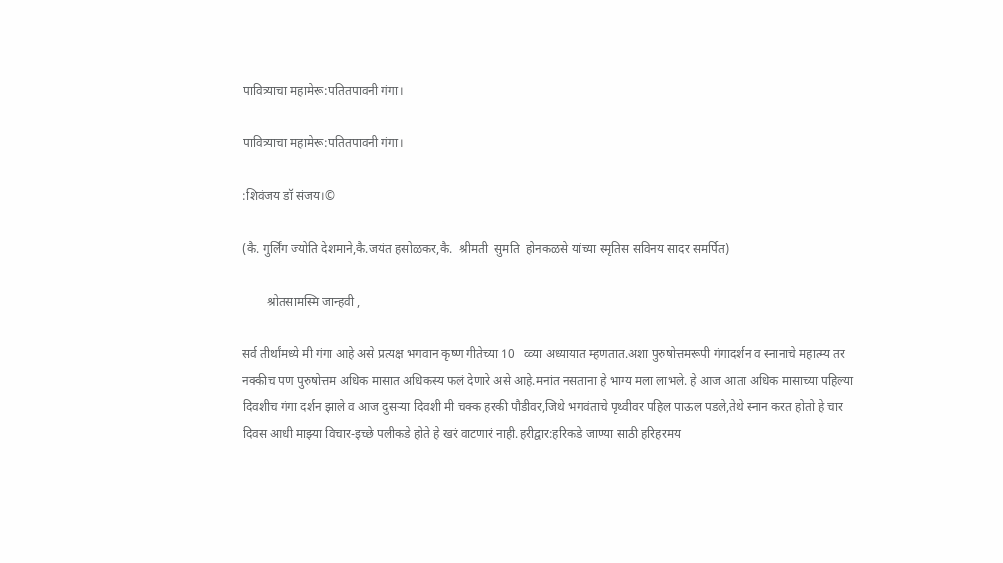पावित्र्याचा महामेरू:पतितपावनी गंगा।

पावित्र्याचा महामेरू:पतितपावनी गंगा।

:शिवंजय डॉ संजय।©

(कै. गुर्लिंग ज्योति देशमाने,कै.जयंत हसोळकर,कै.  श्रीमती  सुमति  होनकळसे यांच्या स्मृतिस सविनय सादर समर्पित)

        श्रोतसामस्मि जान्हवी ,

सर्व तीर्थांमध्ये मी गंगा आहे असे प्रत्यक्ष भगवान कृष्ण गीतेच्या 10   व्व्या अध्यायात म्हणतात.अशा पुरुषोत्तमरूपी गंगादर्शन व स्नानाचे महात्म्य तर नक्कीच पण पुरुषोत्तम अधिक मासात अधिकस्य फलं देणारे असे आहे.मनांत नसताना हे भाग्य मला लाभले. हे आज आता अधिक मासाच्या पहिल्या दिवशीच गंगा दर्शन झाले व आज दुसऱ्या दिवशी मी चक्क हरकी पौडीवर,जिथे भगवंताचे पृथ्वीवर पहिल पाऊल पडले,तेथे स्नान करत होतो हे चार दिवस आधी माझ्या विचार-इच्छे पलीकडे होते हे खरं वाटणारं नाही.हरीद्वार:हरिकडे जाण्या साठी हरिहरमय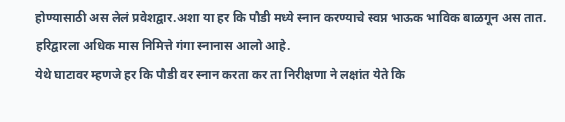होण्यासाठी अस लेलं प्रवेशद्वार.अशा या हर कि पौडी मध्ये स्नान करण्याचे स्वप्न भाऊक भाविक बाळगून अस तात.
हरिद्वारला अधिक मास निमित्ते गंगा स्नानास आलो आहे.
येथे घाटावर म्हणजे हर कि पौडी वर स्नान करता कर ता निरीक्षणा ने लक्षांत येते कि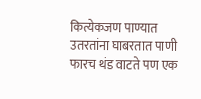कित्येकजण पाण्यात उतरतांना घाबरतात पाणी फारच थंड वाटते पण एक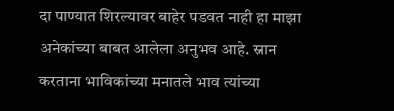दा पाण्यात शिरल्यावर बाहेर पडवत नाही हा माझा अनेकांच्या बाबत आलेला अनुभव आहे. स्नान करताना भाविकांच्या मनातले भाव त्यांच्या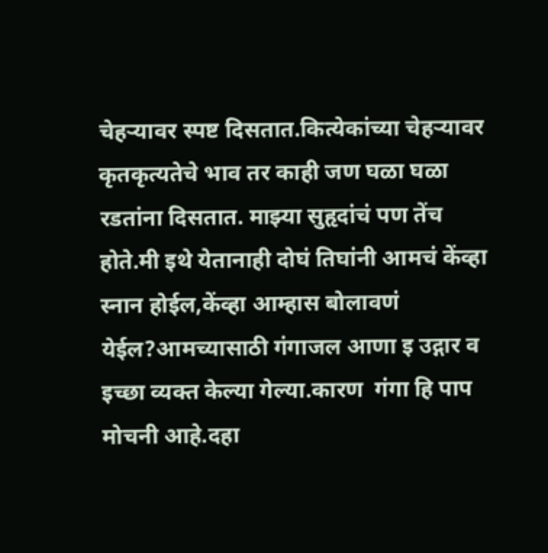चेहऱ्यावर स्पष्ट दिसतात.कित्येकांच्या चेहऱ्यावर कृतकृत्यतेचे भाव तर काही जण घळा घळा रडतांना दिसतात. माझ्या सुहृदांचं पण तेंच होते.मी इथे येतानाही दोघं तिघांनी आमचं केंव्हा स्नान होईल,केंव्हा आम्हास बोलावणं येईल?आमच्यासाठी गंगाजल आणा इ उद्गार व इच्छा व्यक्त केल्या गेल्या.कारण  गंगा हि पाप मोचनी आहे.दहा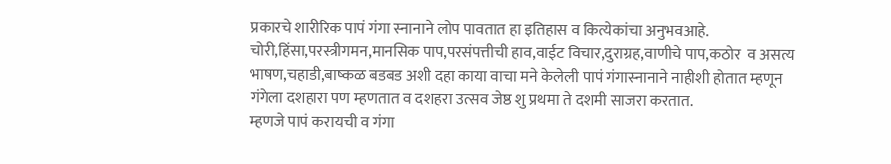प्रकारचे शारीरिक पापं गंगा स्नानाने लोप पावतात हा इतिहास व कित्येकांचा अनुभवआहे. चोरी,हिंसा,परस्त्रीगमन,मानसिक पाप,परसंपत्तीची हाव,वाईट विचार,दुराग्रह,वाणीचे पाप,कठोर  व असत्य भाषण,चहाडी,बाष्कळ बडबड अशी दहा काया वाचा मने केलेली पापं गंगास्नानाने नाहीशी होतात म्हणून गंगेला दशहारा पण म्हणतात व दशहरा उत्सव जेष्ठ शु प्रथमा ते दशमी साजरा करतात.
म्हणजे पापं करायची व गंगा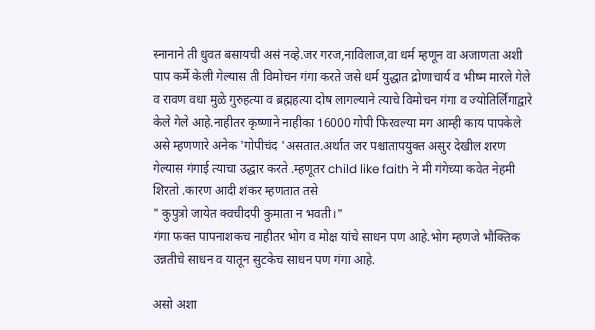स्नानाने ती धुवत बसायची असं नव्हे.जर गरज,नाविलाज,वा धर्म म्हणून वा अजाणता अशी पाप कर्मे केली गेल्यास ती विमोचन गंगा करते जसे धर्म युद्धात द्रोणाचार्य व भीष्म मारले गेले व रावण वधा मुळे गुरुहत्या व ब्रह्महत्या दोष लागल्याने त्याचे विमोचन गंगा व ज्योतिर्लिंगाद्वारे केले गेले आहे.नाहीतर कृष्णाने नाहीका 16000 गोपी फिरवल्या मग आम्ही काय पापकेले असे म्हणणारे अनेक 'गोपीचंद 'असतात.अर्थात जर पश्चातापयुक्त असुर देखील शरण गेल्यास गंगाई त्याचा उद्धार करते .म्हणूतर child like faith ने मी गंगेच्या कवेत नेहमी शिरतो .कारण आदी शंकर म्हणतात तसे
" कुपुत्रो जायेत क्वचीदपी कुमाता न भवती।"
गंगा फक्त पापनाशकच नाहीतर भोग व मोक्ष यांचे साधन पण आहे.भोग म्हणजे भौक्तिक उन्नतीचे साधन व यातून सुटकेच साधन पण गंगा आहे.

असो अशा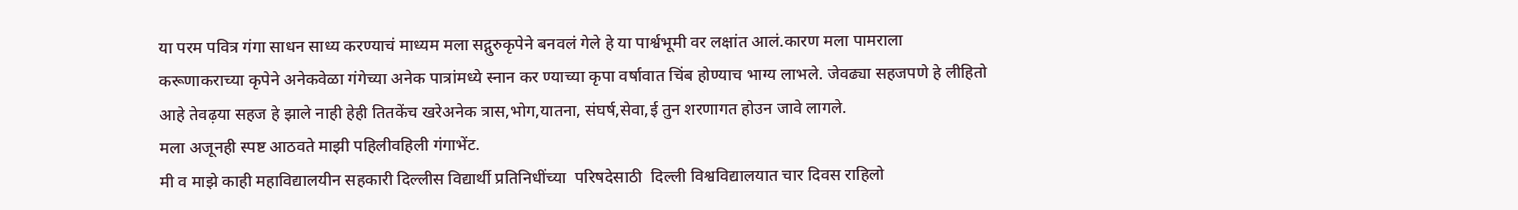या परम पवित्र गंगा साधन साध्य करण्याचं माध्यम मला सद्गुरुकृपेने बनवलं गेले हे या पार्श्वभूमी वर लक्षांत आलं.कारण मला पामराला करूणाकराच्या कृपेने अनेकवेळा गंगेच्या अनेक पात्रांमध्ये स्नान कर ण्याच्या कृपा वर्षावात चिंब होण्याच भाग्य लाभले. जेवढ्या सहजपणे हे लीहितो आहे तेवढ़या सहज हे झाले नाही हेही तितकेंच खरेअनेक त्रास,भोग,यातना, संघर्ष,सेवा,ई तुन शरणागत होउन जावे लागले.
मला अजूनही स्पष्ट आठवते माझी पहिलीवहिली गंगाभेंट.
मी व माझे काही महाविद्यालयीन सहकारी दिल्लीस विद्यार्थी प्रतिनिधींच्या  परिषदेसाठी  दिल्ली विश्वविद्यालयात चार दिवस राहिलो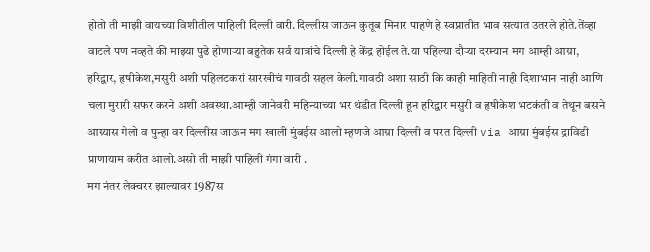होतो ती माझी वायच्या विशीतील पाहिली दिल्ली वारी.दिल्लीस जाऊन कुतूब मिनार पाहणे हे स्वप्नातीत भाव सत्यात उतरले होते.तेंव्हा वाटले पण नव्हते की माझ्या पुढे होणाऱ्या बहुतेक सर्व यात्रांचे दिल्ली हे केंद्र होईल ते.या पहिल्या दौऱ्या दरम्यान मग आम्ही आग्रा, हरिद्वार, हृषीकेश,मसुरी अशी पहिलटकरां सारखीचं गावठी सहल केली.गावठी अशा साठी कि काही माहिती नाही दिशाभान नाही आणि चला मुरारी सफर करने अशी अवस्था.आम्ही जानेवरी महिन्याच्या भर थंडीत दिल्ली हून हरिद्वार मसुरी व हृषीकेश भटकंती व तेथून बसने आग्र्यास गेलो व पुन्हा वर दिल्लीस जाऊन मग खाली मुंबईस आलो म्हणजे आग्रा दिल्ली व परत दिल्ली via आग्रा मुंबईस द्राविडी प्राणायाम करीत आलो.असो ती माझी पाहिली गंगा वारी .
मग नंतर लेक्चरर झाल्यावर 1987स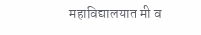महाविद्यालयात मी व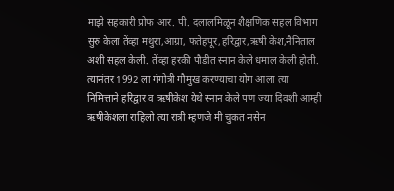माझे सहकारी प्रोफ आर. पी. दलालमिळून शैक्षणिक सहल विभाग सुरु केला तेंव्हा मथुरा,आग्रा, फतेहपूर,हरिद्वार,ऋषी केश,नैनिताल अशी सहल केली. तेंव्हा हरकी पौडीत स्नान केले धमाल केली होती.
त्यानंतर 1992 ला गंगोत्री गौमुख करण्याचा योग आला त्या निमित्ताने हरिद्वार व ऋषीकेश येथे स्नान केले पण ज्या दिवशी आम्ही ऋषीकेशला राहिलो त्या रात्री म्हणजे मी चुकत नसेन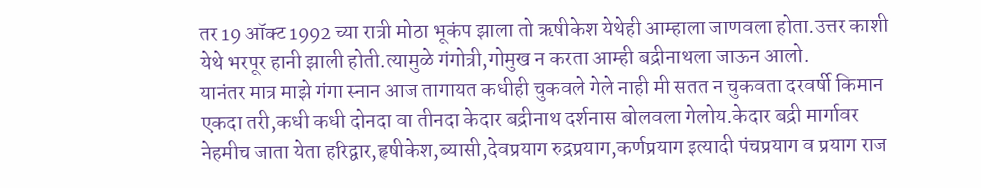तर 19 ऑक्ट 1992 च्या रात्री मोठा भूकंप झाला तो ऋषीकेश येथेही आम्हाला जाणवला होता.उत्तर काशी येथे भरपूर हानी झाली होती.त्यामुळे गंगोत्री,गोमुख न करता आम्ही बद्रीनाथला जाऊन आलो.
यानंतर मात्र माझे गंगा स्नान आज तागायत कधीही चुकवले गेले नाही मी सतत न चुकवता दरवर्षी किमान एकदा तरी,कधी कधी दोनदा वा तीनदा केदार बद्रीनाथ दर्शनास बोलवला गेलोय.केदार बद्री मार्गावर नेहमीच जाता येता हरिद्वार,हृषीकेश,ब्यासी,देवप्रयाग रुद्रप्रयाग,कर्णप्रयाग इत्यादी पंचप्रयाग व प्रयाग राज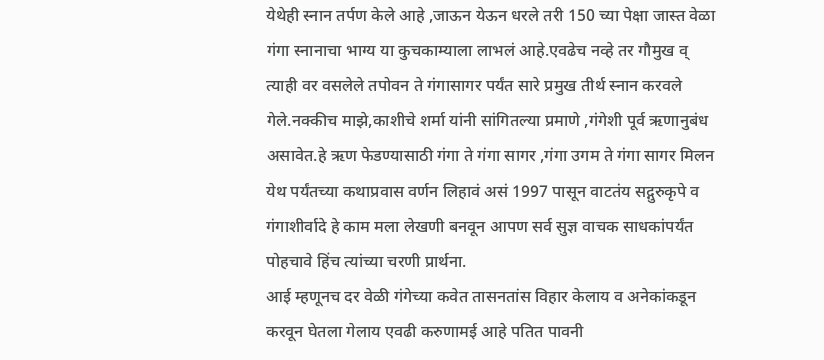येथेही स्नान तर्पण केले आहे ,जाऊन येऊन धरले तरी 150 च्या पेक्षा जास्त वेळा गंगा स्नानाचा भाग्य या कुचकाम्याला लाभलं आहे.एवढेच नव्हे तर गौमुख व् त्याही वर वसलेले तपोवन ते गंगासागर पर्यंत सारे प्रमुख तीर्थ स्नान करवले गेले.नक्कीच माझे,काशीचे शर्मा यांनी सांगितल्या प्रमाणे ,गंगेशी पूर्व ऋणानुबंध असावेत.हे ऋण फेडण्यासाठी गंगा ते गंगा सागर ,गंगा उगम ते गंगा सागर मिलन येथ पर्यंतच्या कथाप्रवास वर्णन लिहावं असं 1997 पासून वाटतंय सद्गुरुकृपे व गंगाशीर्वादे हे काम मला लेखणी बनवून आपण सर्व सुज्ञ वाचक साधकांपर्यंत पोहचावे हिंच त्यांच्या चरणी प्रार्थना.
आई म्हणूनच दर वेळी गंगेच्या कवेत तासनतांस विहार केलाय व अनेकांकडून करवून घेतला गेलाय एवढी करुणामई आहे पतित पावनी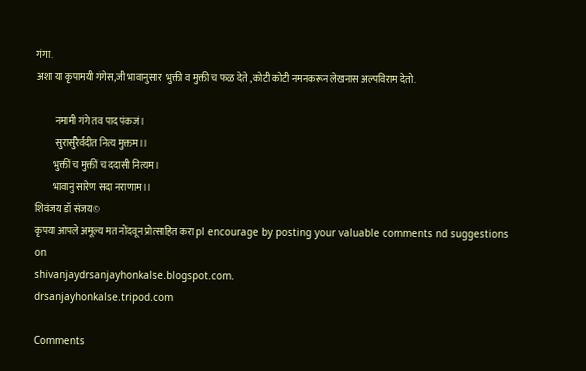गंगा.
अशा या कृपामयी गंगेस,जी भावानुसार  भुक्ती व मुक्ती च फळ देते ,कोटी कोटी नमनकरून लेखनास अल्पविराम देतो.

          नमामी गंगे तव पाद पंकजं।
          सुरार्सुरैर्वंदीत नित्य मुक्तम।।
         भुक्तीं च मुक्तीं च ददासी नित्यम।
         भावानु सारेण सदा नराणाम।।
शिवंजय डॉ संजय©
कृपया आपले अमूल्य मत नोंदवून प्रोत्साहित करा pl encourage by posting your valuable comments nd suggestions on
shivanjaydrsanjayhonkalse.blogspot.com.
drsanjayhonkalse.tripod.com

Comments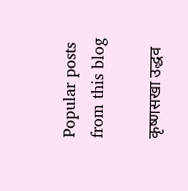Popular posts from this blog

कृष्णसखा उद्धव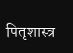पितृशास्त्र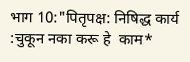भाग 10:"पितृपक्ष: निषिद्ध कार्य :चुकून नका करू हे  काम*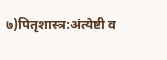७)पितृशास्त्र:अंत्येष्टी व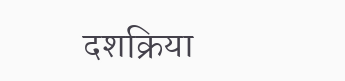दशक्रिया